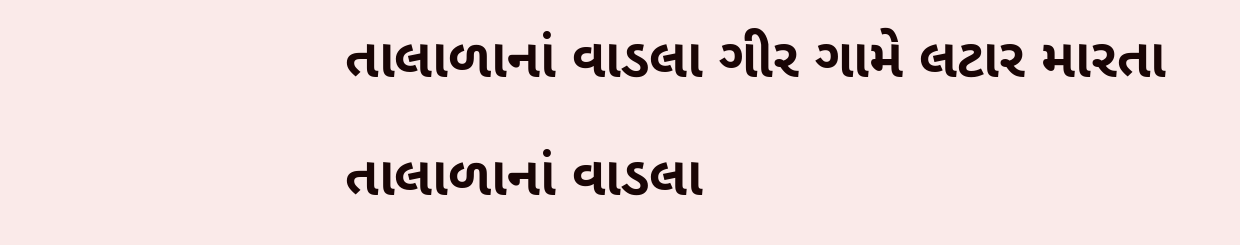તાલાળાનાં વાડલા ગીર ગામે લટાર મારતા

તાલાળાનાં વાડલા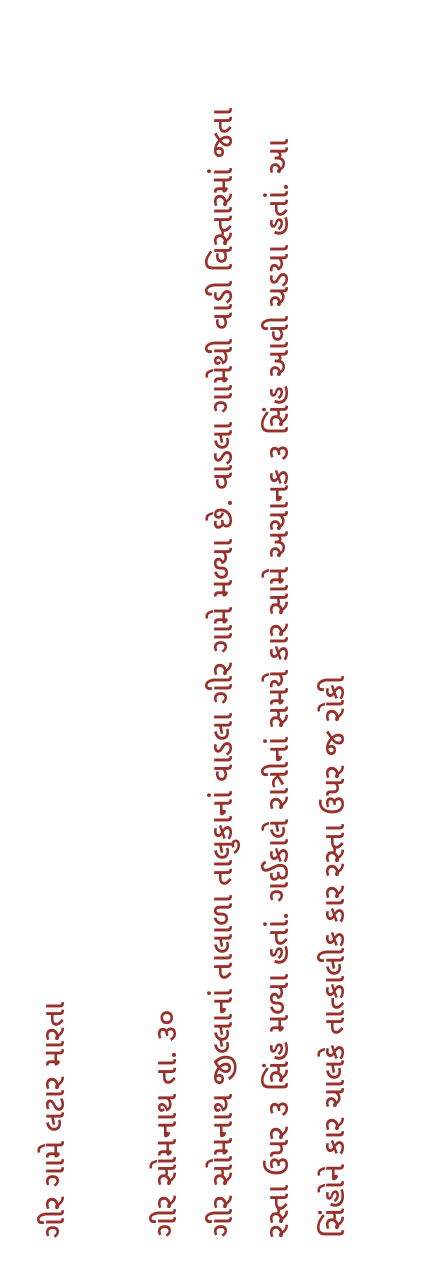ગીર ગામે લટાર મારતા

ગીર સોમનાથ તા. ૩૦
ગીર સોમનાથ જીલ્લાનાં તાલાળા તાલુકાનાં વાડલા ગીર ગામે મળ્યા છે. વાડલા ગામેથી વાડી વિસ્તારમાં જતા રસ્તા ઉપર ૩ સિંહ મળ્યા હતાં. ગઈકાલે રાત્રીનાં સમયે કાર સામે અચાનક ૩ સિંહ આવી ચડયા હતાં. આ સિંહોને કાર ચાલકે તાત્કાલીક કાર રસ્તા ઉપર જ રોકી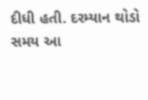દીધી હતી. દરમ્યાન થોડો સમય આ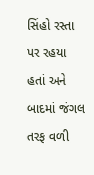સિંહો રસ્તા પર રહયા હતાં અને બાદમાં જંગલ તરફ વળી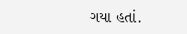ગયા હતાં.